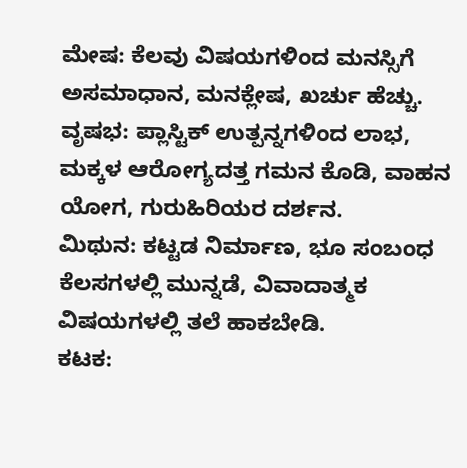ಮೇಷ: ಕೆಲವು ವಿಷಯಗಳಿಂದ ಮನಸ್ಸಿಗೆ ಅಸಮಾಧಾನ, ಮನಕ್ಲೇಷ, ಖರ್ಚು ಹೆಚ್ಚು.
ವೃಷಭ: ಪ್ಲಾಸ್ಟಿಕ್ ಉತ್ಪನ್ನಗಳಿಂದ ಲಾಭ, ಮಕ್ಕಳ ಆರೋಗ್ಯದತ್ತ ಗಮನ ಕೊಡಿ, ವಾಹನ ಯೋಗ, ಗುರುಹಿರಿಯರ ದರ್ಶನ.
ಮಿಥುನ: ಕಟ್ಟಡ ನಿರ್ಮಾಣ, ಭೂ ಸಂಬಂಧ ಕೆಲಸಗಳಲ್ಲಿ ಮುನ್ನಡೆ, ವಿವಾದಾತ್ಮಕ ವಿಷಯಗಳಲ್ಲಿ ತಲೆ ಹಾಕಬೇಡಿ.
ಕಟಕ: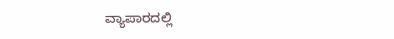ವ್ಯಾಪಾರದಲ್ಲಿ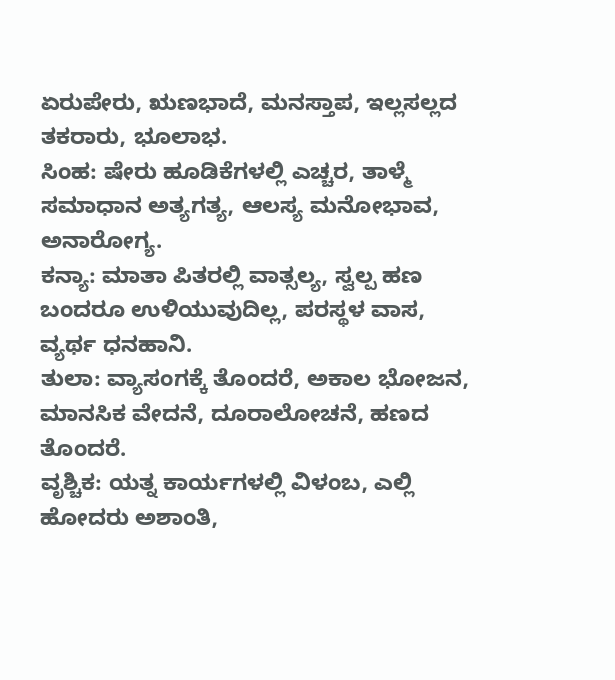ಏರುಪೇರು, ಋಣಭಾದೆ, ಮನಸ್ತಾಪ, ಇಲ್ಲಸಲ್ಲದ ತಕರಾರು, ಭೂಲಾಭ.
ಸಿಂಹ: ಷೇರು ಹೂಡಿಕೆಗಳಲ್ಲಿ ಎಚ್ಚರ, ತಾಳ್ಮೆ ಸಮಾಧಾನ ಅತ್ಯಗತ್ಯ, ಆಲಸ್ಯ ಮನೋಭಾವ, ಅನಾರೋಗ್ಯ.
ಕನ್ಯಾ: ಮಾತಾ ಪಿತರಲ್ಲಿ ವಾತ್ಸಲ್ಯ, ಸ್ವಲ್ಪ ಹಣ ಬಂದರೂ ಉಳಿಯುವುದಿಲ್ಲ, ಪರಸ್ಥಳ ವಾಸ, ವ್ಯರ್ಥ ಧನಹಾನಿ.
ತುಲಾ: ವ್ಯಾಸಂಗಕ್ಕೆ ತೊಂದರೆ, ಅಕಾಲ ಭೋಜನ, ಮಾನಸಿಕ ವೇದನೆ, ದೂರಾಲೋಚನೆ, ಹಣದ ತೊಂದರೆ.
ವೃಶ್ಚಿಕ: ಯತ್ನ ಕಾರ್ಯಗಳಲ್ಲಿ ವಿಳಂಬ, ಎಲ್ಲಿ ಹೋದರು ಅಶಾಂತಿ,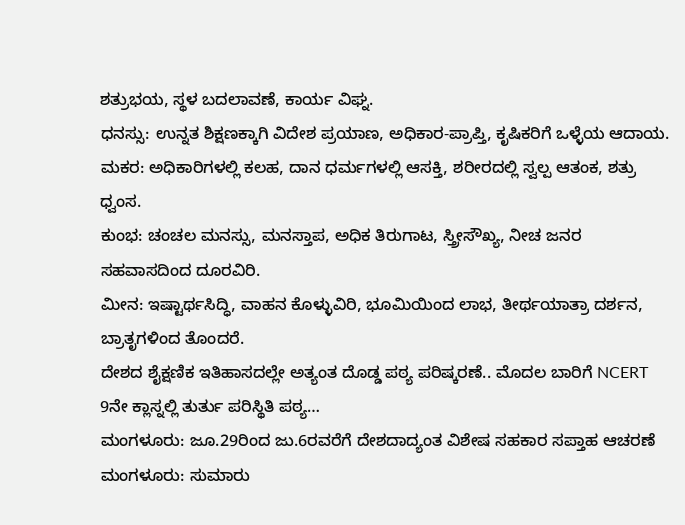ಶತ್ರುಭಯ, ಸ್ಥಳ ಬದಲಾವಣೆ, ಕಾರ್ಯ ವಿಘ್ನ.
ಧನಸ್ಸು: ಉನ್ನತ ಶಿಕ್ಷಣಕ್ಕಾಗಿ ವಿದೇಶ ಪ್ರಯಾಣ, ಅಧಿಕಾರ-ಪ್ರಾಪ್ತಿ, ಕೃಷಿಕರಿಗೆ ಒಳ್ಳೆಯ ಆದಾಯ.
ಮಕರ: ಅಧಿಕಾರಿಗಳಲ್ಲಿ ಕಲಹ, ದಾನ ಧರ್ಮಗಳಲ್ಲಿ ಆಸಕ್ತಿ, ಶರೀರದಲ್ಲಿ ಸ್ವಲ್ಪ ಆತಂಕ, ಶತ್ರು ಧ್ವಂಸ.
ಕುಂಭ: ಚಂಚಲ ಮನಸ್ಸು, ಮನಸ್ತಾಪ, ಅಧಿಕ ತಿರುಗಾಟ, ಸ್ತ್ರೀಸೌಖ್ಯ, ನೀಚ ಜನರ ಸಹವಾಸದಿಂದ ದೂರವಿರಿ.
ಮೀನ: ಇಷ್ಟಾರ್ಥಸಿದ್ಧಿ, ವಾಹನ ಕೊಳ್ಳುವಿರಿ, ಭೂಮಿಯಿಂದ ಲಾಭ, ತೀರ್ಥಯಾತ್ರಾ ದರ್ಶನ, ಬ್ರಾತೃಗಳಿಂದ ತೊಂದರೆ.
ದೇಶದ ಶೈಕ್ಷಣಿಕ ಇತಿಹಾಸದಲ್ಲೇ ಅತ್ಯಂತ ದೊಡ್ಡ ಪಠ್ಯ ಪರಿಷ್ಕರಣೆ.. ಮೊದಲ ಬಾರಿಗೆ NCERT 9ನೇ ಕ್ಲಾಸ್ನಲ್ಲಿ ತುರ್ತು ಪರಿಸ್ಥಿತಿ ಪಠ್ಯ…
ಮಂಗಳೂರು: ಜೂ.29ರಿಂದ ಜು.6ರವರೆಗೆ ದೇಶದಾದ್ಯಂತ ವಿಶೇಷ ಸಹಕಾರ ಸಪ್ತಾಹ ಆಚರಣೆ ಮಂಗಳೂರು: ಸುಮಾರು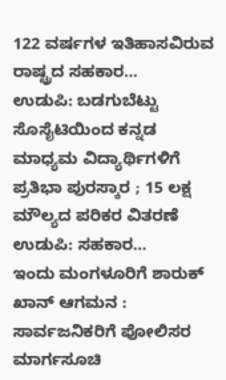122 ವರ್ಷಗಳ ಇತಿಹಾಸವಿರುವ ರಾಷ್ಟ್ರದ ಸಹಕಾರ…
ಉಡುಪಿ: ಬಡಗುಬೆಟ್ಟು ಸೊಸೈಟಿಯಿಂದ ಕನ್ನಡ ಮಾಧ್ಯಮ ವಿದ್ಯಾರ್ಥಿಗಳಿಗೆ ಪ್ರತಿಭಾ ಪುರಸ್ಕಾರ ; 15 ಲಕ್ಷ ಮೌಲ್ಯದ ಪರಿಕರ ವಿತರಣೆ ಉಡುಪಿ: ಸಹಕಾರ…
ಇಂದು ಮಂಗಳೂರಿಗೆ ಶಾರುಕ್ ಖಾನ್ ಆಗಮನ : ಸಾರ್ವಜನಿಕರಿಗೆ ಪೋಲಿಸರ ಮಾರ್ಗಸೂಚಿ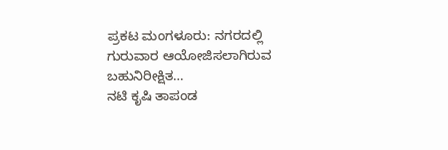ಪ್ರಕಟ ಮಂಗಳೂರು: ನಗರದಲ್ಲಿ ಗುರುವಾರ ಆಯೋಜಿಸಲಾಗಿರುವ ಬಹುನಿರೀಕ್ಷಿತ…
ನಟಿ ಕೃಷಿ ತಾಪಂಡ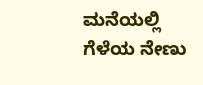ಮನೆಯಲ್ಲಿ ಗೆಳೆಯ ನೇಣು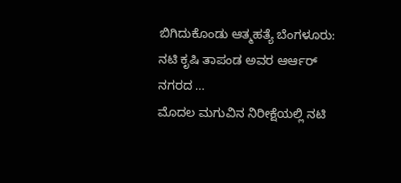ಬಿಗಿದುಕೊಂಡು ಆತ್ಮಹತ್ಯೆ ಬೆಂಗಳೂರು: ನಟಿ ಕೃಷಿ ತಾಪಂಡ ಅವರ ಆರ್ಆರ್ ನಗರದ …
ಮೊದಲ ಮಗುವಿನ ನಿರೀಕ್ಷೆಯಲ್ಲಿ ನಟಿ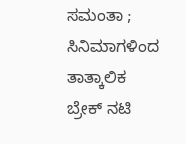ಸಮಂತಾ ; ಸಿನಿಮಾಗಳಿಂದ ತಾತ್ಕಾಲಿಕ ಬ್ರೇಕ್ ನಟಿ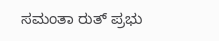ಸಮಂತಾ ರುತ್ ಪ್ರಭು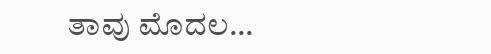ತಾವು ಮೊದಲ…